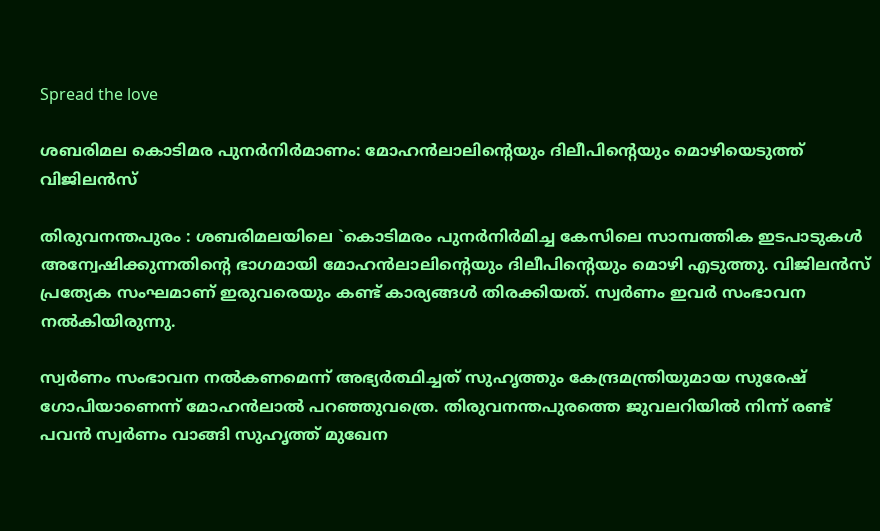Spread the love

ശബരിമല കൊടിമര പുനര്‍നിര്‍മാണം: മോഹന്‍ലാലിന്റെയും ദിലീപിന്റെയും മൊഴിയെടുത്ത് വിജിലന്‍സ്

തിരുവനന്തപുരം : ശബരിമലയിലെ `കൊടിമരം പുനര്‍നിര്‍മിച്ച കേസിലെ സാമ്പത്തിക ഇടപാടുകള്‍ അന്വേഷിക്കുന്നതിന്റെ ഭാഗമായി മോഹന്‍ലാലിന്റെയും ദിലീപിന്റെയും മൊഴി എടുത്തു. വിജിലന്‍സ് പ്രത്യേക സംഘമാണ് ഇരുവരെയും കണ്ട് കാര്യങ്ങള്‍ തിരക്കിയത്. സ്വര്‍ണം ഇവര്‍ സംഭാവന നല്‍കിയിരുന്നു.

സ്വര്‍ണം സംഭാവന നല്‍കണമെന്ന് അഭ്യര്‍ത്ഥിച്ചത് സുഹൃത്തും കേന്ദ്രമന്ത്രിയുമായ സുരേഷ് ഗോപിയാണെന്ന് മോഹന്‍ലാല്‍ പറഞ്ഞുവത്രെ. തിരുവനന്തപുരത്തെ ജുവലറിയില്‍ നിന്ന് രണ്ട് പവന്‍ സ്വര്‍ണം വാങ്ങി സുഹൃത്ത് മുഖേന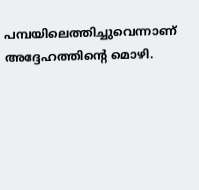പമ്പയിലെത്തിച്ചുവെന്നാണ് അദ്ദേഹത്തിന്റെ മൊഴി.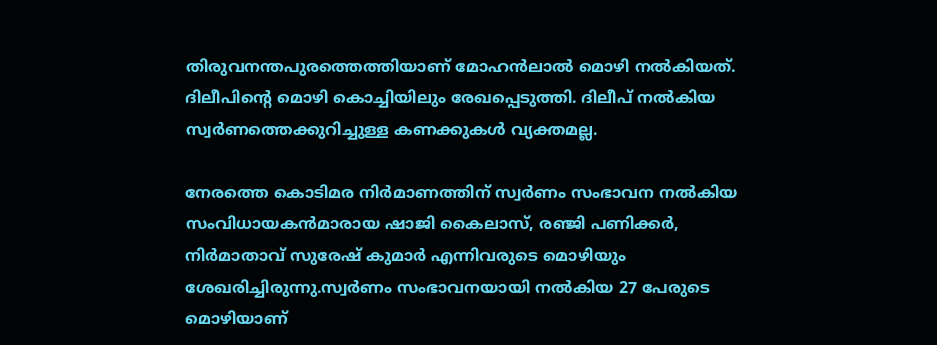തിരുവനന്തപുരത്തെത്തിയാണ് മോഹന്‍ലാല്‍ മൊഴി നല്‍കിയത്. ദിലീപിന്റെ മൊഴി കൊച്ചിയിലും രേഖപ്പെടുത്തി. ദിലീപ് നല്‍കിയ സ്വര്‍ണത്തെക്കുറിച്ചുള്ള കണക്കുകള്‍ വ്യക്തമല്ല.

നേരത്തെ കൊടിമര നിര്‍മാണത്തിന് സ്വര്‍ണം സംഭാവന നല്‍കിയ സംവിധായകന്‍മാരായ ഷാജി കൈലാസ്, രഞ്ജി പണിക്കര്‍, നിര്‍മാതാവ് സുരേഷ് കുമാര്‍ എന്നിവരുടെ മൊഴിയും ശേഖരിച്ചിരുന്നു.സ്വര്‍ണം സംഭാവനയായി നല്‍കിയ 27 പേരുടെ മൊഴിയാണ്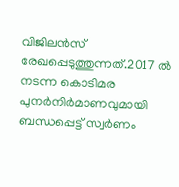വിജിലന്‍സ് രേഖപ്പെടുത്തുന്നത്.2017 ല്‍ നടന്ന കൊടിമര പുനര്‍നിര്‍മാണവുമായി ബന്ധപ്പെട്ട് സ്വര്‍ണം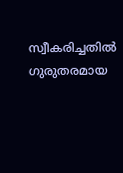സ്വീകരിച്ചതില്‍ ഗുരുതരമായ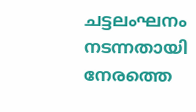ചട്ടലംഘനം നടന്നതായി നേരത്തെ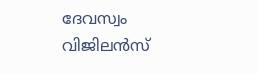ദേവസ്വം വിജിലന്‍സ്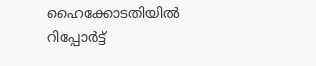ഹൈക്കോടതിയില്‍ റിപ്പോര്‍ട്ട്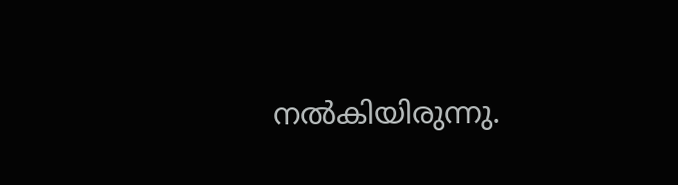നല്‍കിയിരുന്നു.